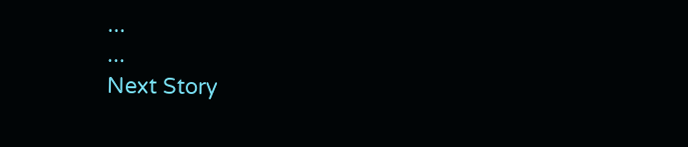...
...
Next Story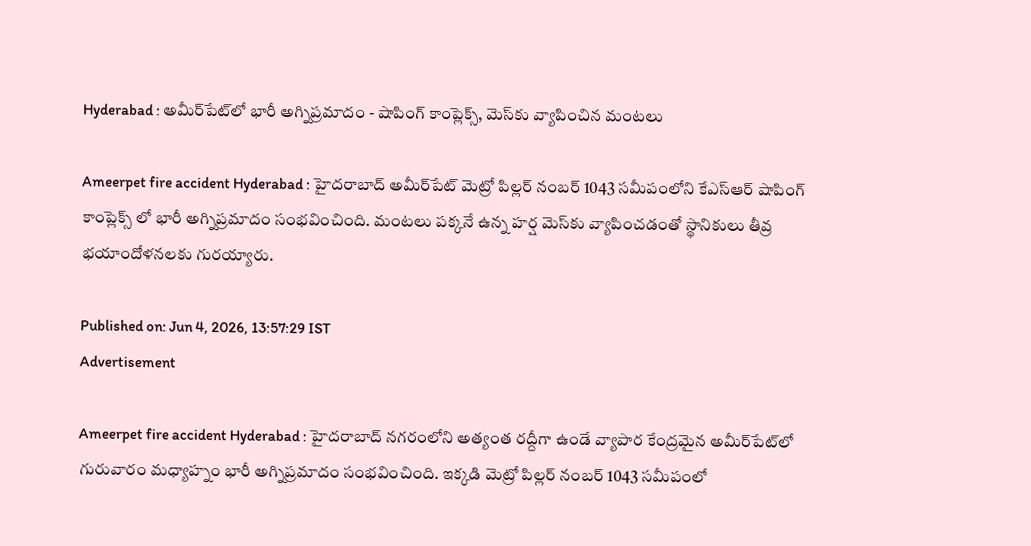Hyderabad : అమీర్‌పేట్‌లో భారీ అగ్నిప్రమాదం - షాపింగ్ కాంప్లెక్స్, మెస్‌కు వ్యాపించిన మంటలు

Ameerpet fire accident Hyderabad : హైదరాబాద్ అమీర్‌పేట్ మెట్రో పిల్లర్ నంబర్ 1043 సమీపంలోని కేఎస్ఆర్ షాపింగ్ కాంప్లెక్స్ లో భారీ అగ్నిప్రమాదం సంభవించింది. మంటలు పక్కనే ఉన్న హర్ష మెస్‌కు వ్యాపించడంతో స్థానికులు తీవ్ర భయాందోళనలకు గురయ్యారు.

Published on: Jun 4, 2026, 13:57:29 IST
Advertisement

Ameerpet fire accident Hyderabad : హైదరాబాద్ నగరంలోని అత్యంత రద్దీగా ఉండే వ్యాపార కేంద్రమైన అమీర్‌పేట్‌లో గురువారం మధ్యాహ్నం భారీ అగ్నిప్రమాదం సంభవించింది. ఇక్కడి మెట్రో పిల్లర్ నంబర్ 1043 సమీపంలో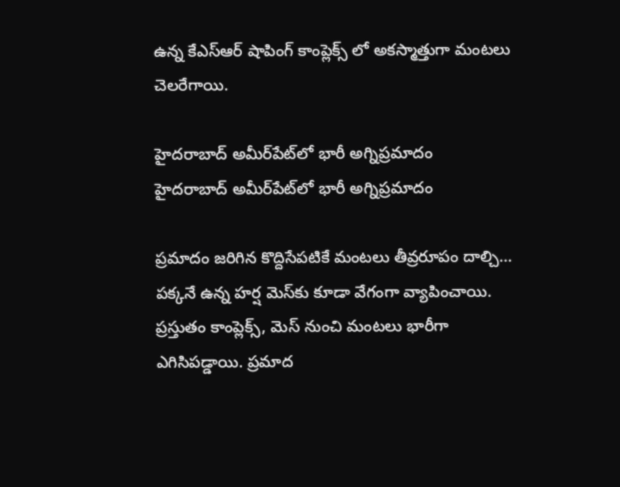ఉన్న కేఎస్ఆర్ షాపింగ్ కాంప్లెక్స్ లో అకస్మాత్తుగా మంటలు చెలరేగాయి.

హైదరాబాద్ అమీర్‌పేట్‌లో భారీ అగ్నిప్రమాదం
హైదరాబాద్ అమీర్‌పేట్‌లో భారీ అగ్నిప్రమాదం

ప్రమాదం జరిగిన కొద్దిసేపటికే మంటలు తీవ్రరూపం దాల్చి… పక్కనే ఉన్న హర్ష మెస్‌కు కూడా వేగంగా వ్యాపించాయి. ప్రస్తుతం కాంప్లెక్స్, మెస్ నుంచి మంటలు భారీగా ఎగిసిపడ్డాయి. ప్రమాద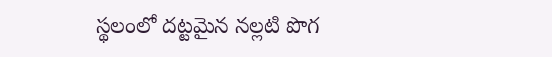స్థలంలో దట్టమైన నల్లటి పొగ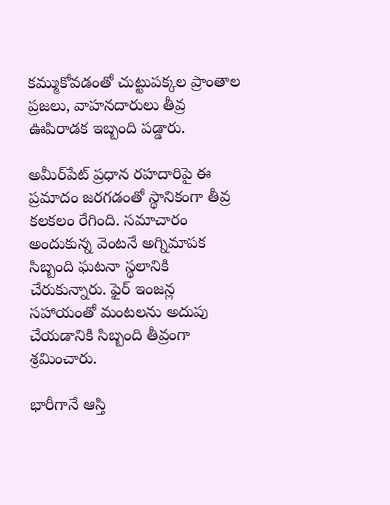కమ్ముకోవడంతో చుట్టుపక్కల ప్రాంతాల ప్రజలు, వాహనదారులు తీవ్ర ఊపిరాడక ఇబ్బంది పడ్డారు.

అమీర్‌పేట్ ప్రధాన రహదారిపై ఈ ప్రమాదం జరగడంతో స్థానికంగా తీవ్ర కలకలం రేగింది. సమాచారం అందుకున్న వెంటనే అగ్నిమాపక సిబ్బంది ఘటనా స్థలానికి చేరుకున్నారు. ఫైర్ ఇంజన్ల సహాయంతో మంటలను అదుపు చేయడానికి సిబ్బంది తీవ్రంగా శ్రమించారు.

భారీగానే ఆస్తి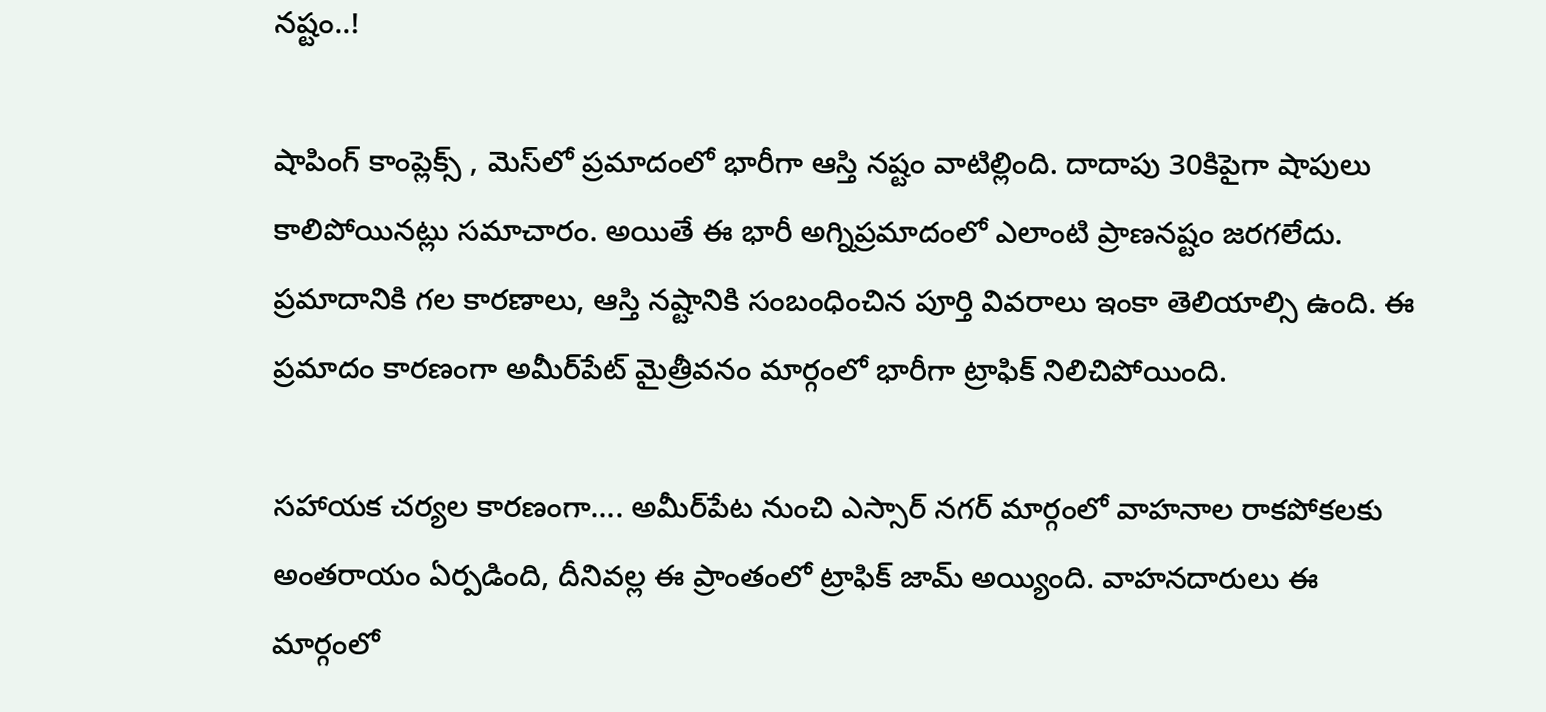నష్టం..!

షాపింగ్ కాంప్లెక్స్ , మెస్‌లో ప్రమాదంలో భారీగా ఆస్తి నష్టం వాటిల్లింది. దాదాపు 30కిపైగా షాపులు కాలిపోయినట్లు సమాచారం. అయితే ఈ భారీ అగ్నిప్రమాదంలో ఎలాంటి ప్రాణనష్టం జరగలేదు. ప్రమాదానికి గల కారణాలు, ఆస్తి నష్టానికి సంబంధించిన పూర్తి వివరాలు ఇంకా తెలియాల్సి ఉంది. ఈ ప్రమాదం కారణంగా అమీర్‌పేట్ మైత్రీవనం మార్గంలో భారీగా ట్రాఫిక్ నిలిచిపోయింది.

సహాయక చర్యల కారణంగా…. అమీర్‌పేట నుంచి ఎస్సార్ నగర్ మార్గంలో వాహనాల రాకపోకలకు అంతరాయం ఏర్పడింది, దీనివల్ల ఈ ప్రాంతంలో ట్రాఫిక్ జామ్ అయ్యింది. వాహనదారులు ఈ మార్గంలో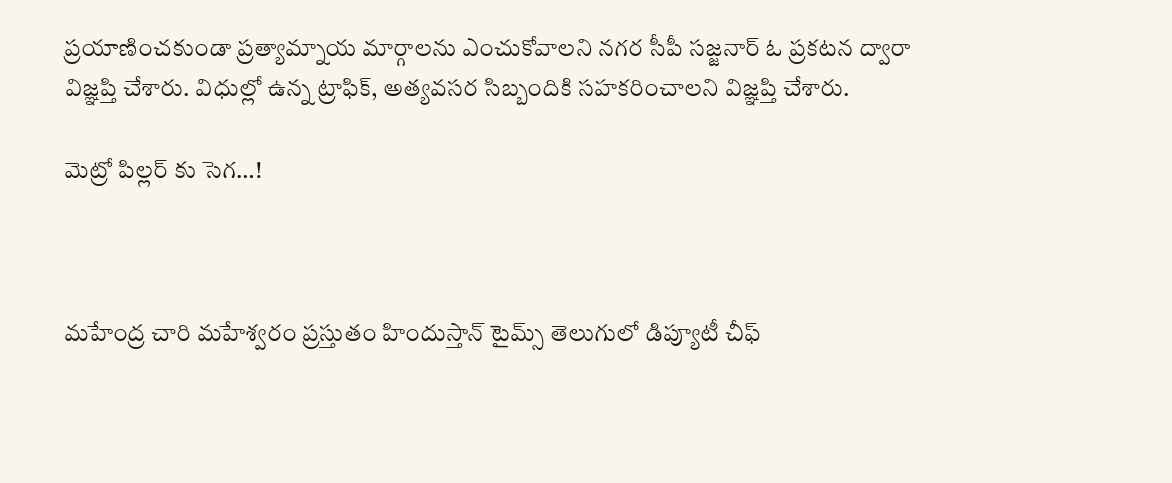ప్రయాణించకుండా ప్రత్యామ్నాయ మార్గాలను ఎంచుకోవాలని నగర సీపీ సజ్జనార్ ఓ ప్రకటన ద్వారా విజ్ఞప్తి చేశారు. విధుల్లో ఉన్న ట్రాఫిక్, అత్యవసర సిబ్బందికి సహకరించాలని విజ్ఞప్తి చేశారు.

మెట్రో పిల్లర్ కు సెగ…!



మహేంద్ర చారి మహేశ్వరం ప్రస్తుతం హిందుస్తాన్ టైమ్స్ తెలుగులో డిప్యూటీ చీఫ్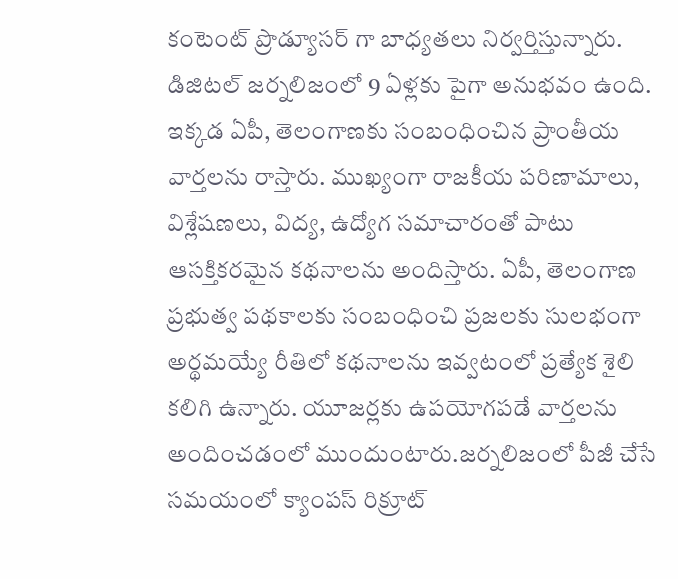కంటెంట్ ప్రొడ్యూసర్ గా బాధ్యతలు నిర్వర్తిస్తున్నారు. డిజిటల్ జర్నలిజంలో 9 ఏళ్లకు పైగా అనుభవం ఉంది. ఇక్కడ ఏపీ, తెలంగాణకు సంబంధించిన ప్రాంతీయ వార్తలను రాస్తారు. ముఖ్యంగా రాజకీయ పరిణామాలు, విశ్లేషణలు, విద్య, ఉద్యోగ సమాచారంతో పాటు ఆసక్తికరమైన కథనాలను అందిస్తారు. ఏపీ, తెలంగాణ ప్రభుత్వ పథకాలకు సంబంధించి ప్రజలకు సులభంగా అర్థమయ్యే రీతిలో కథనాలను ఇవ్వటంలో ప్రత్యేక శైలి కలిగి ఉన్నారు. యూజర్లకు ఉపయోగపడే వార్తలను అందించడంలో ముందుంటారు.జర్నలిజంలో పీజీ చేసే సమయంలో క్యాంపస్ రిక్రూట్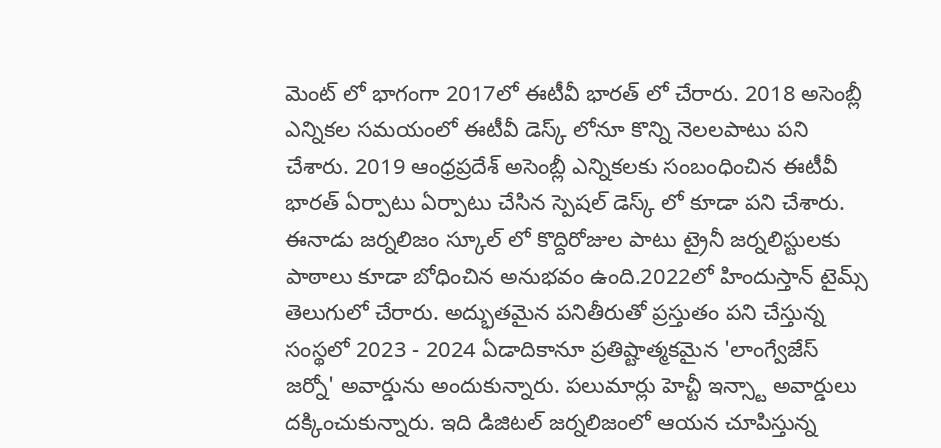మెంట్ లో భాగంగా 2017లో ఈటీవీ భారత్ లో చేరారు. 2018 అసెంబ్లీ ఎన్నికల సమయంలో ఈటీవీ డెస్క్ లోనూ కొన్ని నెలలపాటు పని చేశారు. 2019 ఆంధ్రప్రదేశ్ అసెంబ్లీ ఎన్నికలకు సంబంధించిన ఈటీవీ భారత్ ఏర్పాటు ఏర్పాటు చేసిన స్పెషల్ డెస్క్ లో కూడా పని చేశారు. ఈనాడు జర్నలిజం స్కూల్ లో కొద్దిరోజుల పాటు ట్రైనీ జర్నలిస్టులకు పాఠాలు కూడా బోధించిన అనుభవం ఉంది.2022లో హిందుస్తాన్ టైమ్స్ తెలుగులో చేరారు. అద్భుతమైన పనితీరుతో ప్రస్తుతం పని చేస్తున్న సంస్థలో 2023 - 2024 ఏడాదికానూ ప్రతిష్టాత్మకమైన 'లాంగ్వేజేస్ జర్నో' అవార్డును అందుకున్నారు. పలుమార్లు హెచ్టీ ఇన్స్టా అవార్డులు దక్కించుకున్నారు. ఇది డిజిటల్ జర్నలిజంలో ఆయన చూపిస్తున్న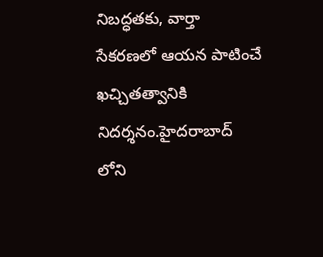నిబద్ధతకు, వార్తా సేకరణలో ఆయన పాటించే ఖచ్చితత్వానికి నిదర్శనం.హైదరాబాద్ లోని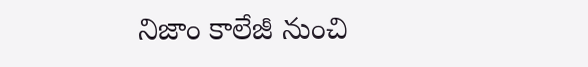నిజాం కాలేజీ నుంచి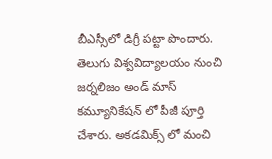బీఎస్సీలో డిగ్రీ పట్టా పొందారు. తెలుగు విశ్వవిద్యాలయం నుంచి జర్నలిజం అండ్ మాస్ కమ్యూనికేషన్ లో పీజీ పూర్తి చేశారు. అకడమిక్స్ లో మంచి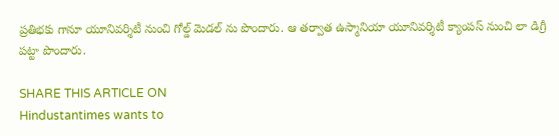ప్రతిభకు గానూ యూనివర్శిటీ నుంచి గోల్డ్ మెడల్ ను పొందారు. ఆ తర్వాత ఉస్మానియా యూనివర్శిటీ క్యాంపస్ నుంచి లా డిగ్రీ పట్టా పొందారు.

SHARE THIS ARTICLE ON
Hindustantimes wants to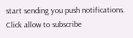start sending you push notifications. Click allow to subscribe